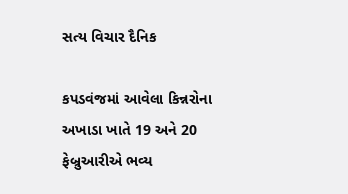સત્ય વિચાર દૈનિક

કપડવંજમાં આવેલા કિન્નરોના અખાડા ખાતે 19 અને 20 ફેબ્રુઆરીએ ભવ્ય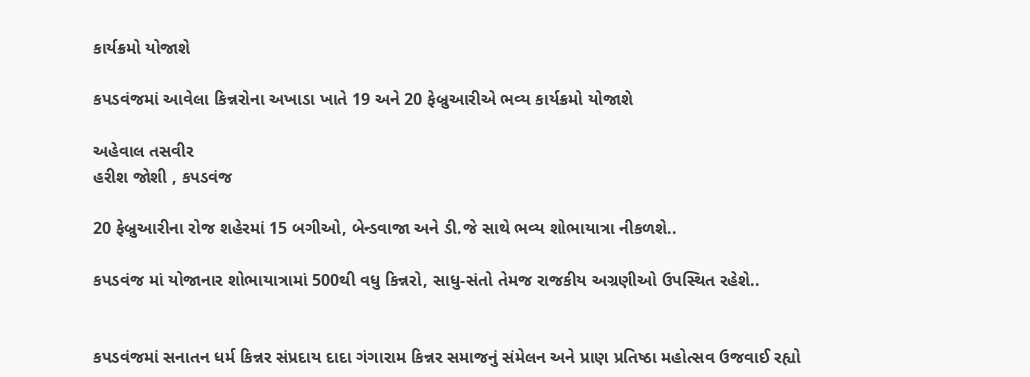કાર્યક્રમો યોજાશે

કપડવંજમાં આવેલા કિન્નરોના અખાડા ખાતે 19 અને 20 ફેબ્રુઆરીએ ભવ્ય કાર્યક્રમો યોજાશે

અહેવાલ તસવીર
હરીશ જોશી , કપડવંજ

20 ફેબ્રુઆરીના રોજ શહેરમાં 15 બગીઓ, બેન્ડવાજા અને ડી.જે સાથે ભવ્ય શોભાયાત્રા નીકળશે..

કપડવંજ માં યોજાનાર શોભાયાત્રામાં 500થી વધુ કિન્નરો, સાધુ-સંતો તેમજ રાજકીય અગ્રણીઓ ઉપસ્થિત રહેશે..


કપડવંજમાં સનાતન ધર્મ કિન્નર સંપ્રદાય દાદા ગંગારામ કિન્નર સમાજનું સંમેલન અને પ્રાણ પ્રતિષ્ઠા મહોત્સવ ઉજવાઈ રહ્યો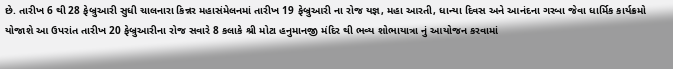છે. તારીખ 6 થી 28 ફેબ્રુઆરી સુધી ચાલનારા કિન્નર મહાસંમેલનમાં તારીખ 19 ફેબ્રુઆરી ના રોજ યજ્ઞ, મહા આરતી, ધાન્યા દિવસ અને આનંદના ગરબા જેવા ધાર્મિક કાર્યક્રમો યોજાશે આ ઉપરાંત તારીખ 20 ફેબ્રુઆરીના રોજ સવારે 8 કલાકે શ્રી મોટા હનુમાનજી મંદિર થી ભવ્ય શોભાયાત્રા નું આયોજન કરવામાં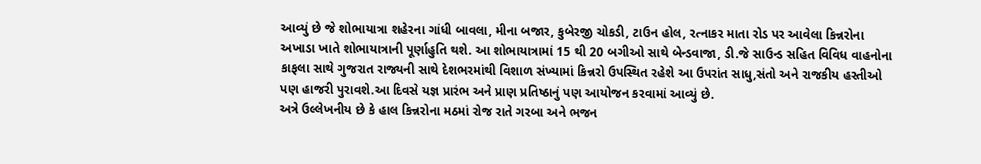આવ્યું છે જે શોભાયાત્રા શહેરના ગાંધી બાવલા, મીના બજાર, કુબેરજી ચોકડી, ટાઉન હોલ, રત્નાકર માતા રોડ પર આવેલા કિન્નરોના અખાડા ખાતે શોભાયાત્રાની પૂર્ણાહુતિ થશે. આ શોભાયાત્રામાં 15 થી 20 બગીઓ સાથે બેન્ડવાજા, ડી.જે સાઉન્ડ સહિત વિવિધ વાહનોના કાફલા સાથે ગુજરાત રાજ્યની સાથે દેશભરમાંથી વિશાળ સંખ્યામાં કિન્નરો ઉપસ્થિત રહેશે આ ઉપરાંત સાધુ,સંતો અને રાજકીય હસ્તીઓ પણ હાજરી પુરાવશે.આ દિવસે યજ્ઞ પ્રારંભ અને પ્રાણ પ્રતિષ્ઠાનું પણ આયોજન કરવામાં આવ્યું છે.
અત્રે ઉલ્લેખનીય છે કે હાલ કિન્નરોના મઠમાં રોજ રાતે ગરબા અને ભજન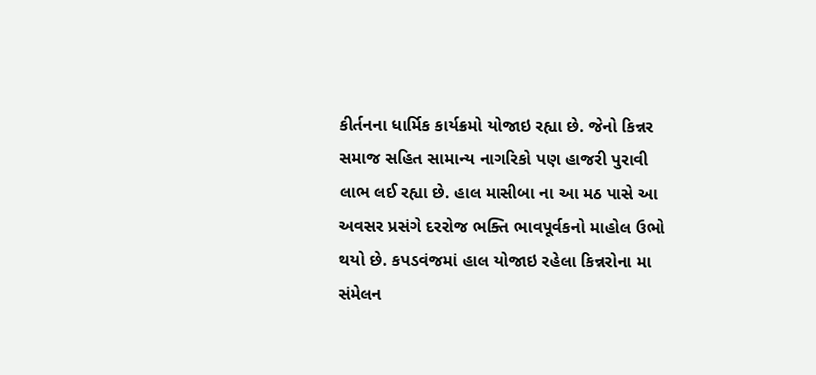કીર્તનના ધાર્મિક કાર્યક્રમો યોજાઇ રહ્યા છે. જેનો કિન્નર સમાજ સહિત સામાન્ય નાગરિકો પણ હાજરી પુરાવી લાભ લઈ રહ્યા છે. હાલ માસીબા ના આ મઠ પાસે આ અવસર પ્રસંગે દરરોજ ભક્તિ ભાવપૂર્વકનો માહોલ ઉભો થયો છે. કપડવંજમાં હાલ યોજાઇ રહેલા કિન્નરોના મા સંમેલન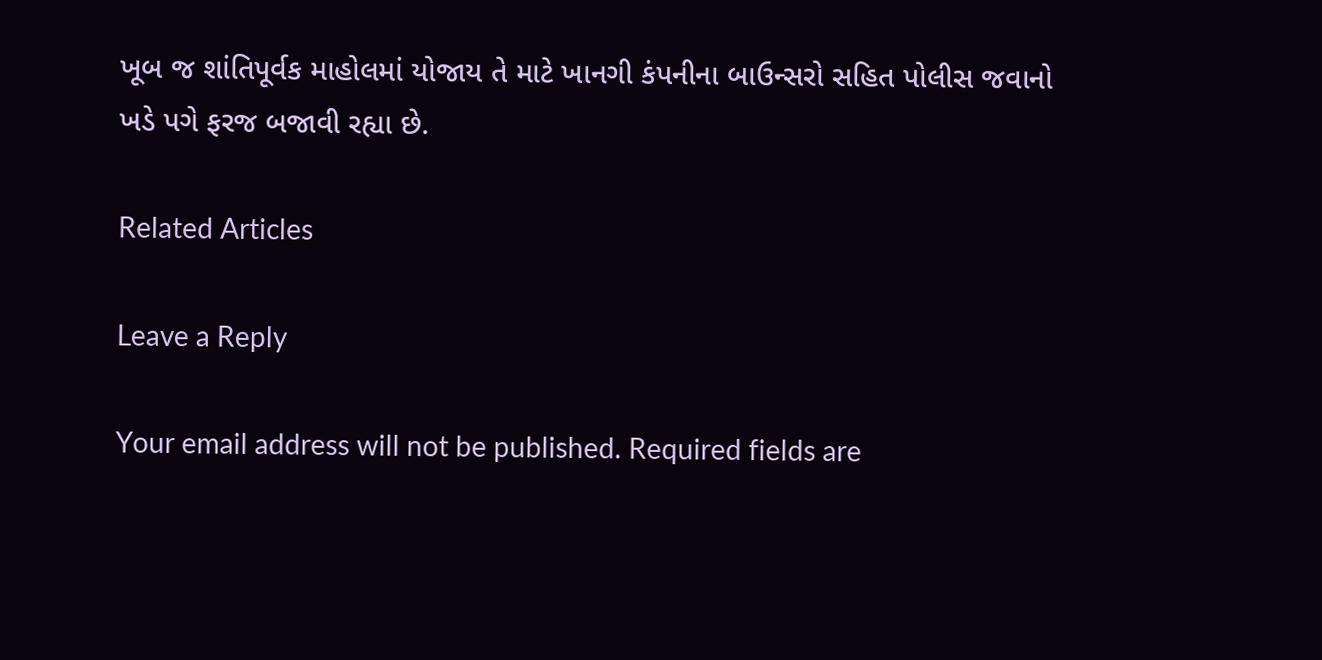ખૂબ જ શાંતિપૂર્વક માહોલમાં યોજાય તે માટે ખાનગી કંપનીના બાઉન્સરો સહિત પોલીસ જવાનો ખડે પગે ફરજ બજાવી રહ્યા છે.

Related Articles

Leave a Reply

Your email address will not be published. Required fields are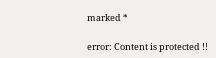marked *

error: Content is protected !!